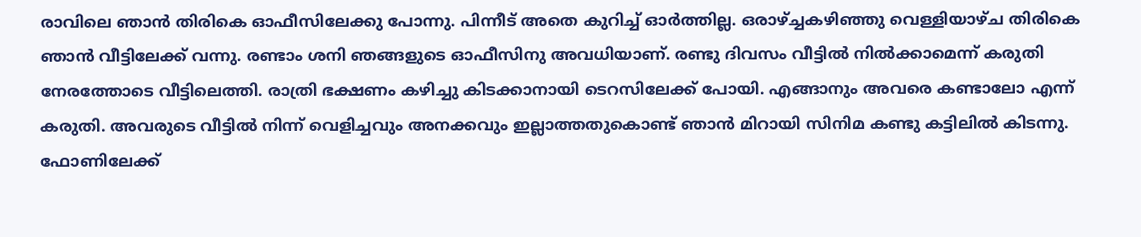രാവിലെ ഞാൻ തിരികെ ഓഫീസിലേക്കു പോന്നു. പിന്നീട് അതെ കുറിച്ച് ഓർത്തില്ല. ഒരാഴ്ച്ചകഴിഞ്ഞു വെള്ളിയാഴ്ച തിരികെ ഞാൻ വീട്ടിലേക്ക് വന്നു. രണ്ടാം ശനി ഞങ്ങളുടെ ഓഫീസിനു അവധിയാണ്. രണ്ടു ദിവസം വീട്ടിൽ നിൽക്കാമെന്ന് കരുതി നേരത്തോടെ വീട്ടിലെത്തി. രാത്രി ഭക്ഷണം കഴിച്ചു കിടക്കാനായി ടെറസിലേക്ക് പോയി. എങ്ങാനും അവരെ കണ്ടാലോ എന്ന് കരുതി. അവരുടെ വീട്ടിൽ നിന്ന് വെളിച്ചവും അനക്കവും ഇല്ലാത്തതുകൊണ്ട് ഞാൻ മിറായി സിനിമ കണ്ടു കട്ടിലിൽ കിടന്നു. ഫോണിലേക്ക്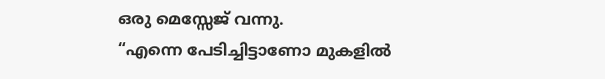ഒരു മെസ്സേജ് വന്നു.
“എന്നെ പേടിച്ചിട്ടാണോ മുകളിൽ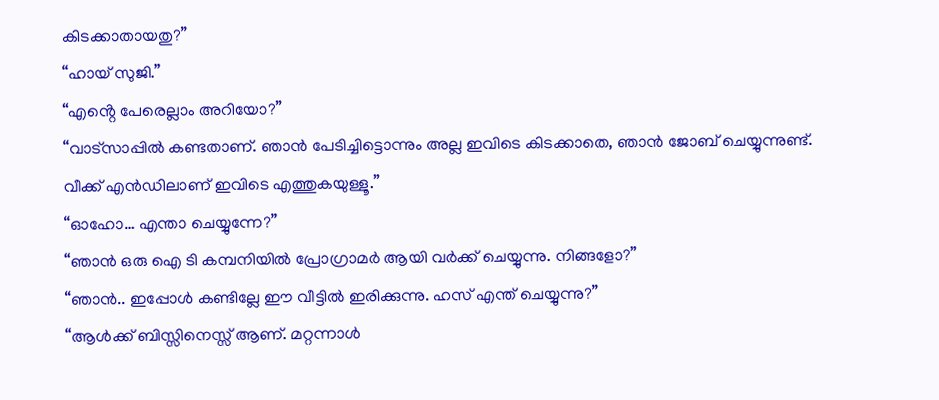കിടക്കാതായതു?”
“ഹായ് സുജി.”
“എൻ്റെ പേരെല്ലാം അറിയോ?”
“വാട്സാപ്പിൽ കണ്ടതാണ്. ഞാൻ പേടിച്ചിട്ടൊന്നും അല്ല ഇവിടെ കിടക്കാതെ, ഞാൻ ജോബ് ചെയ്യുന്നുണ്ട്. വീക്ക് എൻഡിലാണ് ഇവിടെ എത്തുകയുള്ളൂ.”
“ഓഹോ… എന്താ ചെയ്യുന്നേ?”
“ഞാൻ ഒരു ഐ ടി കമ്പനിയിൽ പ്രോഗ്രാമർ ആയി വർക്ക് ചെയ്യുന്നു. നിങ്ങളോ?”
“ഞാൻ.. ഇപ്പോൾ കണ്ടില്ലേ ഈ വീട്ടിൽ ഇരിക്കുന്നു. ഹസ് എന്ത് ചെയ്യുന്നു?”
“ആൾക്ക് ബിസ്സിനെസ്സ് ആണ്. മറ്റന്നാൾ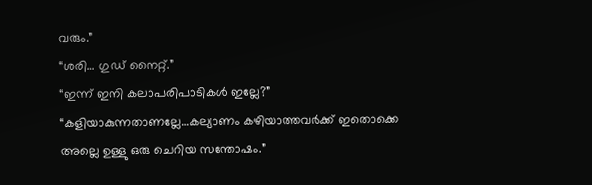വരും.”
“ശരി… ഗുഡ് നൈറ്റ്.”
“ഇന്ന് ഇനി കലാപരിപാടികൾ ഇല്ലേ?”
“കളിയാകുന്നതാണല്ലേ…കല്യാണം കഴിയാത്തവർക്ക് ഇതൊക്കെ അല്ലെ ഉള്ളു ഒരു ചെറിയ സന്തോഷം.”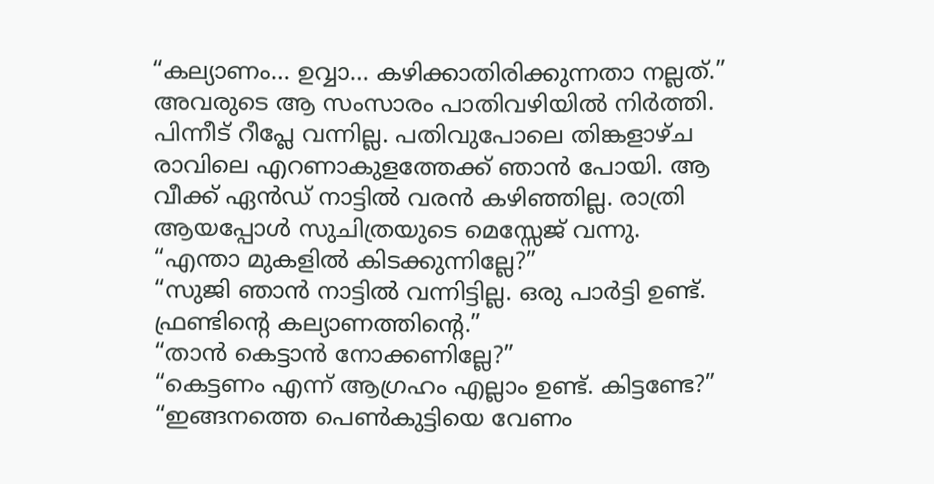“കല്യാണം… ഉവ്വാ… കഴിക്കാതിരിക്കുന്നതാ നല്ലത്.”
അവരുടെ ആ സംസാരം പാതിവഴിയിൽ നിർത്തി. പിന്നീട് റീപ്ലേ വന്നില്ല. പതിവുപോലെ തിങ്കളാഴ്ച രാവിലെ എറണാകുളത്തേക്ക് ഞാൻ പോയി. ആ വീക്ക് ഏൻഡ് നാട്ടിൽ വരൻ കഴിഞ്ഞില്ല. രാത്രി ആയപ്പോൾ സുചിത്രയുടെ മെസ്സേജ് വന്നു.
“എന്താ മുകളിൽ കിടക്കുന്നില്ലേ?”
“സുജി ഞാൻ നാട്ടിൽ വന്നിട്ടില്ല. ഒരു പാർട്ടി ഉണ്ട്. ഫ്രണ്ടിൻ്റെ കല്യാണത്തിൻ്റെ.”
“താൻ കെട്ടാൻ നോക്കണില്ലേ?”
“കെട്ടണം എന്ന് ആഗ്രഹം എല്ലാം ഉണ്ട്. കിട്ടണ്ടേ?”
“ഇങ്ങനത്തെ പെൺകുട്ടിയെ വേണം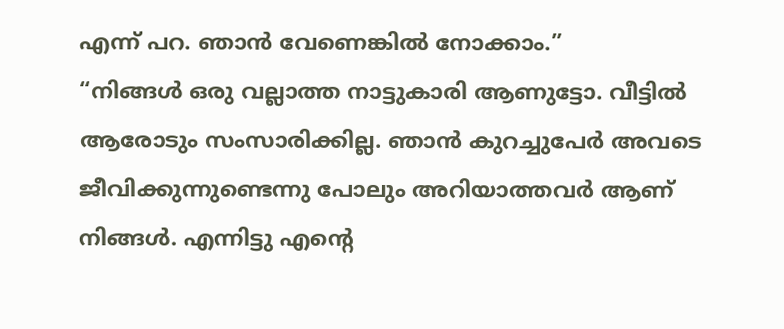എന്ന് പറ. ഞാൻ വേണെങ്കിൽ നോക്കാം.”
“നിങ്ങൾ ഒരു വല്ലാത്ത നാട്ടുകാരി ആണുട്ടോ. വീട്ടിൽ ആരോടും സംസാരിക്കില്ല. ഞാൻ കുറച്ചുപേർ അവടെ ജീവിക്കുന്നുണ്ടെന്നു പോലും അറിയാത്തവർ ആണ് നിങ്ങൾ. എന്നിട്ടു എൻ്റെ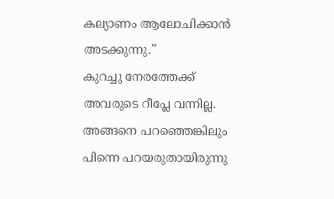കല്യാണം ആലോചിക്കാൻ അടക്കുന്നു.”
കുറച്ചു നേരത്തേക്ക് അവരുടെ റീപ്ലേ വന്നില്ല. അങ്ങനെ പറഞ്ഞെങ്കിലും പിന്നെ പറയരുതായിരുന്നു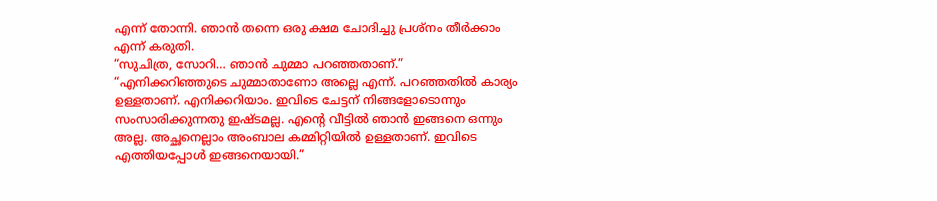എന്ന് തോന്നി. ഞാൻ തന്നെ ഒരു ക്ഷമ ചോദിച്ചു പ്രശ്നം തീർക്കാം എന്ന് കരുതി.
“സുചിത്ര, സോറി… ഞാൻ ചുമ്മാ പറഞ്ഞതാണ്.”
“എനിക്കറിഞ്ഞുടെ ചുമ്മാതാണോ അല്ലെ എന്ന്. പറഞ്ഞതിൽ കാര്യം ഉള്ളതാണ്. എനിക്കറിയാം. ഇവിടെ ചേട്ടന് നിങ്ങളോടൊന്നും സംസാരിക്കുന്നതു ഇഷ്ടമല്ല. എൻ്റെ വീട്ടിൽ ഞാൻ ഇങ്ങനെ ഒന്നും അല്ല. അച്ഛനെല്ലാം അംബാല കമ്മിറ്റിയിൽ ഉള്ളതാണ്. ഇവിടെ എത്തിയപ്പോൾ ഇങ്ങനെയായി.”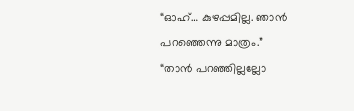“ഓഹ്… കുഴപ്പമില്ല. ഞാൻ പറഞ്ഞെന്നു മാത്രം.”
“താൻ പറഞ്ഞില്ലല്ലോ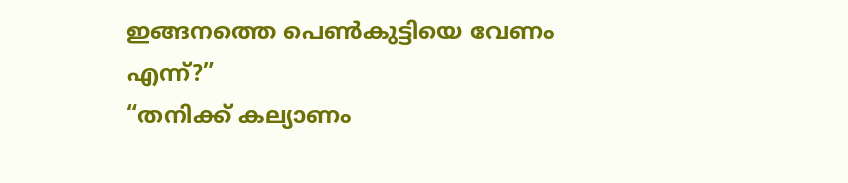ഇങ്ങനത്തെ പെൺകുട്ടിയെ വേണം എന്ന്?”
“തനിക്ക് കല്യാണം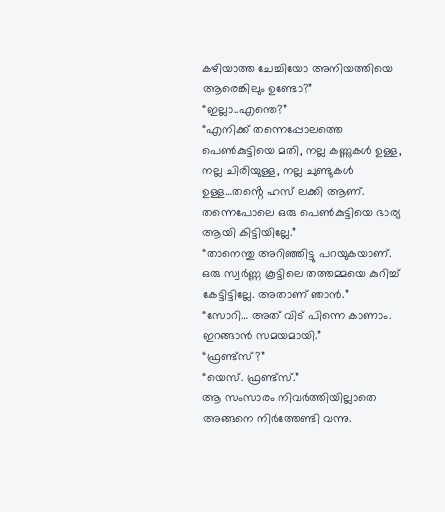കഴിയാത്ത ചേച്ചിയോ അനിയത്തിയെ ആരെങ്കിലും ഉണ്ടോ?”
“ഇല്ലാ..എന്തെ?”
“എനിക്ക് തന്നെപ്പോലത്തെ പെൺകുട്ടിയെ മതി, നല്ല കണ്ണുകൾ ഉള്ള, നല്ല ചിരിയുള്ള, നല്ല ചുണ്ടുകൾ ഉള്ള…തൻ്റെ ഹസ് ലക്കി ആണ്. തന്നെപോലെ ഒരു പെൺകുട്ടിയെ ഭാര്യ ആയി കിട്ടിയില്ലേ.”
“താനെന്തു അറിഞ്ഞിട്ടു പറയുകയാണ്. ഒരു സ്വർണ്ണ കൂട്ടിലെ തത്തമ്മയെ കുറിച്ച് കേട്ടിട്ടില്ലേ. അതാണ് ഞാൻ.”
“സോറി… അത് വിട് പിന്നെ കാണാം. ഇറങ്ങാൻ സമയമായി.”
“ഫ്രണ്ട്സ്?”
“യെസ്. ഫ്രണ്ട്സ്.”
ആ സംസാരം നിവർത്തിയില്ലാതെ അങ്ങനെ നിർത്തേണ്ടി വന്നു.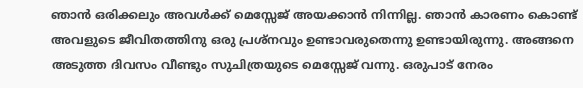ഞാൻ ഒരിക്കലും അവൾക്ക് മെസ്സേജ് അയക്കാൻ നിന്നില്ല. ഞാൻ കാരണം കൊണ്ട് അവളുടെ ജീവിതത്തിനു ഒരു പ്രശ്നവും ഉണ്ടാവരുതെന്നു ഉണ്ടായിരുന്നു. അങ്ങനെ അടുത്ത ദിവസം വീണ്ടും സുചിത്രയുടെ മെസ്സേജ് വന്നു. ഒരുപാട് നേരം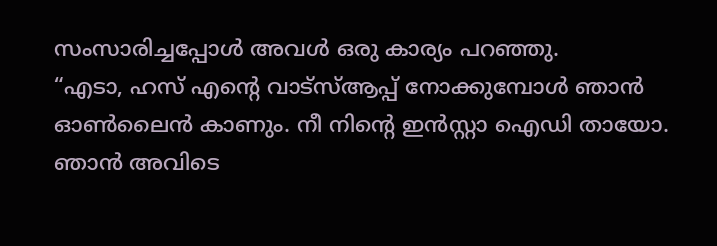സംസാരിച്ചപ്പോൾ അവൾ ഒരു കാര്യം പറഞ്ഞു.
“എടാ, ഹസ് എൻ്റെ വാട്സ്ആപ്പ് നോക്കുമ്പോൾ ഞാൻ ഓൺലൈൻ കാണും. നീ നിൻ്റെ ഇൻസ്റ്റാ ഐഡി തായോ. ഞാൻ അവിടെ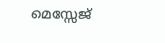മെസ്സേജ്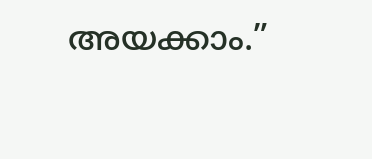അയക്കാം.”